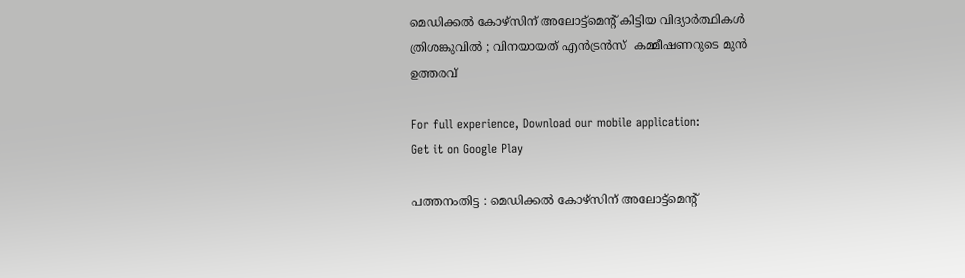മെഡിക്കല്‍ കോഴ്സിന് അലോട്ട്മെന്റ് കിട്ടിയ വിദ്യാര്‍ത്ഥികള്‍ ത്രിശങ്കുവില്‍ ; വിനയായത് എന്‍ട്രന്‍സ്  കമ്മീഷണറുടെ മുന്‍ ഉത്തരവ്

For full experience, Download our mobile application:
Get it on Google Play

പത്തനംതിട്ട : മെഡിക്കല്‍ കോഴ്സിന് അലോട്ട്മെന്റ്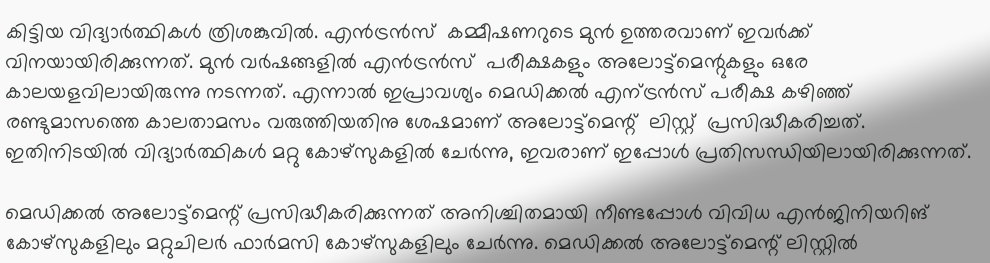കിട്ടിയ വിദ്യാര്‍ത്ഥികള്‍ ത്രിശങ്കുവില്‍. എന്‍ട്രന്‍സ്  കമ്മീഷണറുടെ മുന്‍ ഉത്തരവാണ് ഇവര്‍ക്ക് വിനയായിരിക്കുന്നത്. മുന്‍ വര്‍ഷങ്ങളില്‍ എന്‍ട്രന്‍സ്  പരീക്ഷകളും അലോട്ട്മെന്റുകളും ഒരേ കാലയളവിലായിരുന്നു നടന്നത്. എന്നാല്‍ ഇപ്രാവശ്യം മെഡിക്കല്‍ എന്ട്രന്‍സ് പരീക്ഷ കഴിഞ്ഞ് രണ്ടുമാസത്തെ കാലതാമസം വരുത്തിയതിനു ശേഷമാണ് അലോട്ട്മെന്റ്  ലിസ്റ്റ്  പ്രസിദ്ധീകരിച്ചത്. ഇതിനിടയില്‍ വിദ്യാര്‍ത്ഥികള്‍ മറ്റു കോഴ്സുകളില്‍ ചേര്‍ന്നു, ഇവരാണ് ഇപ്പോള്‍ പ്രതിസന്ധിയിലായിരിക്കുന്നത്.

മെഡിക്കല്‍ അലോട്ട്മെന്റ് പ്രസിദ്ധീകരിക്കുന്നത് അനിശ്ചിതമായി നീണ്ടപ്പോള്‍ വിവിധ എന്‍ജിനിയറിങ് കോഴ്സുകളിലും മറ്റുചിലര്‍ ഫാര്‍മസി കോഴ്സുകളിലും ചേര്‍ന്നു. മെഡിക്കല്‍ അലോട്ട്മെന്റ് ലിസ്റ്റില്‍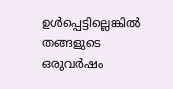ഉള്‍പ്പെട്ടില്ലെങ്കില്‍ തങ്ങളുടെ ഒരുവര്‍ഷം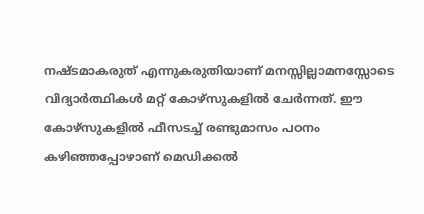നഷ്ടമാകരുത് എന്നുകരുതിയാണ് മനസ്സില്ലാമനസ്സോടെ വിദ്യാര്‍ത്ഥികള്‍ മറ്റ് കോഴ്സുകളില്‍ ചേര്‍ന്നത്‌. ഈ കോഴ്സുകളില്‍ ഫീസടച്ച് രണ്ടുമാസം പഠനം കഴിഞ്ഞപ്പോഴാണ് മെഡിക്കല്‍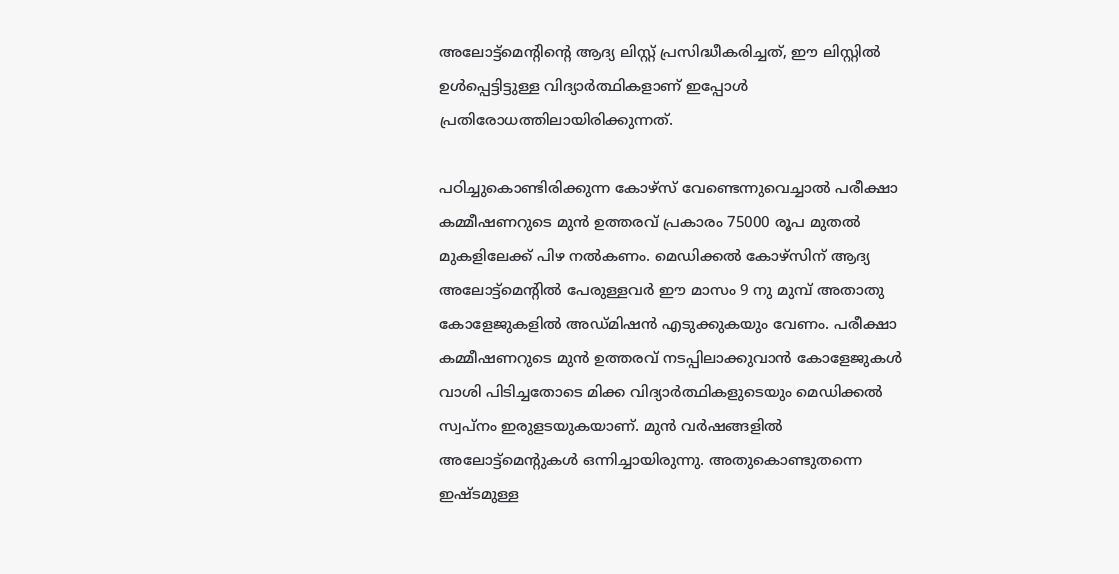അലോട്ട്മെന്റിന്റെ ആദ്യ ലിസ്റ്റ് പ്രസിദ്ധീകരിച്ചത്, ഈ ലിസ്റ്റില്‍ ഉള്‍പ്പെട്ടിട്ടുള്ള വിദ്യാര്‍ത്ഥികളാണ് ഇപ്പോള്‍ പ്രതിരോധത്തിലായിരിക്കുന്നത്.

പഠിച്ചുകൊണ്ടിരിക്കുന്ന കോഴ്സ് വേണ്ടെന്നുവെച്ചാല്‍ പരീക്ഷാ കമ്മീഷണറുടെ മുന്‍ ഉത്തരവ് പ്രകാരം 75000 രൂപ മുതല്‍ മുകളിലേക്ക് പിഴ നല്‍കണം. മെഡിക്കല്‍ കോഴ്സിന് ആദ്യ അലോട്ട്മെന്റില്‍ പേരുള്ളവര്‍ ഈ മാസം 9 നു മുമ്പ് അതാതു കോളേജുകളില്‍ അഡ്‌മിഷന്‍ എടുക്കുകയും വേണം. പരീക്ഷാ കമ്മീഷണറുടെ മുന്‍ ഉത്തരവ് നടപ്പിലാക്കുവാന്‍ കോളേജുകള്‍ വാശി പിടിച്ചതോടെ മിക്ക വിദ്യാര്‍ത്ഥികളുടെയും മെഡിക്കല്‍ സ്വപ്നം ഇരുളടയുകയാണ്. മുന്‍ വര്‍ഷങ്ങളില്‍ അലോട്ട്മെന്റുകള്‍ ഒന്നിച്ചായിരുന്നു. അതുകൊണ്ടുതന്നെ ഇഷ്ടമുള്ള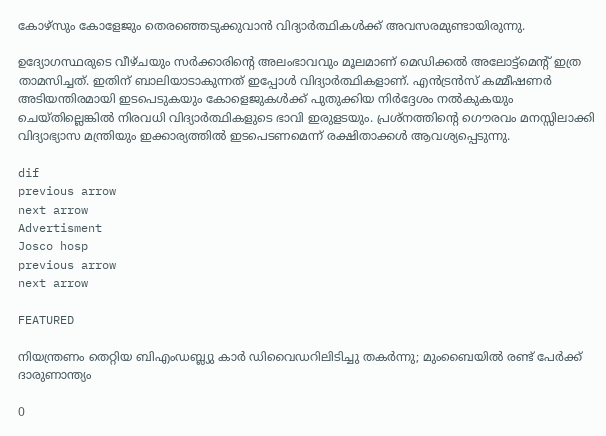കോഴ്സും കോളേജും തെരഞ്ഞെടുക്കുവാന്‍ വിദ്യാര്‍ത്ഥികള്‍ക്ക് അവസരമുണ്ടായിരുന്നു.

ഉദ്യോഗസ്ഥരുടെ വീഴ്ചയും സര്‍ക്കാരിന്റെ അലംഭാവവും മൂലമാണ് മെഡിക്കല്‍ അലോട്ട്മെന്റ് ഇത്ര താമസിച്ചത്. ഇതിന് ബാലിയാടാകുന്നത് ഇപ്പോള്‍ വിദ്യാര്‍ത്ഥികളാണ്. എന്‍ട്രന്‍സ് കമ്മീഷണര്‍ അടിയന്തിരമായി ഇടപെടുകയും കോളെജുകള്‍ക്ക്‌ പുതുക്കിയ നിര്‍ദ്ദേശം നല്‍കുകയും ചെയ്തില്ലെങ്കില്‍ നിരവധി വിദ്യാര്‍ത്ഥികളുടെ ഭാവി ഇരുളടയും. പ്രശ്നത്തിന്റെ ഗൌരവം മനസ്സിലാക്കി വിദ്യാഭ്യാസ മന്ത്രിയും ഇക്കാര്യത്തില്‍ ഇടപെടണമെന്ന് രക്ഷിതാക്കള്‍ ആവശ്യപ്പെടുന്നു.

dif
previous arrow
next arrow
Advertisment
Josco hosp
previous arrow
next arrow

FEATURED

നിയന്ത്രണം തെറ്റിയ ബിഎംഡബ്ല്യു കാർ ഡിവൈഡറിലിടിച്ചു തകർന്നു; മുംബൈയിൽ രണ്ട് പേർക്ക് ദാരുണാന്ത്യം

0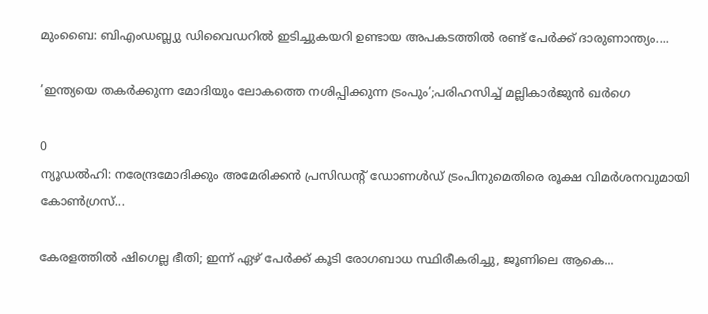മുംബൈ: ബിഎംഡബ്ല്യു ഡിവൈഡറില്‍ ഇടിച്ചുകയറി ഉണ്ടായ അപകടത്തില്‍ രണ്ട് പേര്‍ക്ക് ദാരുണാന്ത്യം....

’ഇന്ത്യയെ തകർക്കുന്ന മോദിയും ലോകത്തെ നശിപ്പിക്കുന്ന ട്രംപും’;പരിഹസിച്ച് മല്ലികാർജുൻ ഖർഗെ

0
ന്യൂഡല്‍ഹി: നരേന്ദ്രമോദിക്കും അമേരിക്കന്‍ പ്രസിഡന്റ് ഡോണള്‍ഡ് ട്രംപിനുമെതിരെ രൂക്ഷ വിമര്‍ശനവുമായി കോണ്‍ഗ്രസ്...

കേരളത്തിൽ ഷിഗെല്ല ഭീതി; ഇന്ന് ഏഴ് പേർക്ക് കൂടി രോഗബാധ സ്ഥിരീകരിച്ചു, ജൂണിലെ ആകെ...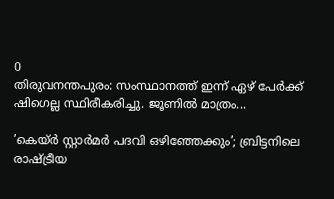0
തിരുവനന്തപുരം: സംസ്ഥാനത്ത് ഇന്ന് ഏഴ് പേര്‍ക്ക് ഷിഗെല്ല സ്ഥിരീകരിച്ചു. ജൂണില്‍ മാത്രം...

’കെയ്ര്‍ സ്റ്റാര്‍മര്‍ പദവി ഒഴിഞ്ഞേക്കും’; ബ്രിട്ടനിലെ രാഷ്ട്രീയ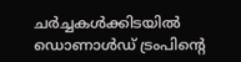ചർച്ചകൾക്കിടയിൽ ഡൊണാൾഡ് ട്രംപിന്റെ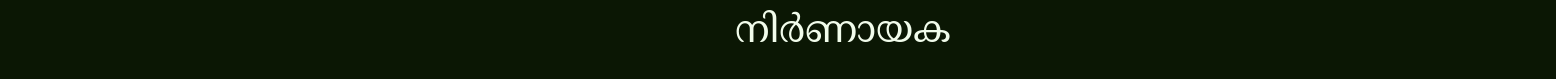നിർണായക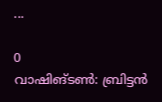...

0
വാഷിങ്ടണ്‍: ബ്രിട്ടൻ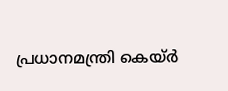പ്രധാനമന്ത്രി കെയ്ര്‍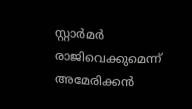സ്റ്റാര്‍മര്‍ രാജിവെക്കുമെന്ന് അമേരിക്കന്‍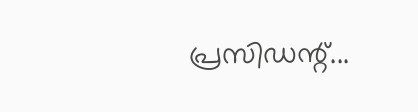പ്രസിഡന്റ്...